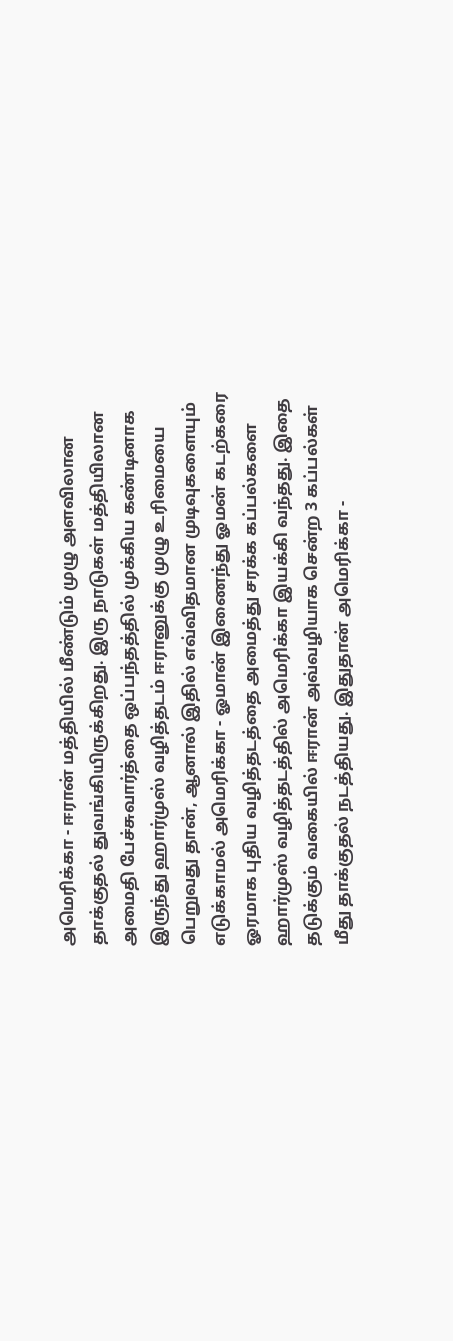அமெரிக்கா - ஈரான் மத்தியில் மீண்டும் முழு அளவிலான தாக்குதல் துவங்கியிருக்கிறது. இரு நாடுகள் மத்தியிலான அமைதி பேச்சுவார்த்தை ஒப்பந்தத்தில் முக்கிய கண்டினாக இருந்து ஹார்முஸ் வழித்தடம் ஈரானுக்கு முழு உரிமையை பெறுவது தான், ஆனால் இதில் எவ்விதமான முடிவுகளையும் எடுக்காமல் அமெரிக்கா - ஓமான் இணைந்து ஓமன் கடற்கரை ஓரமாக புதிய வழித்தடத்தை அமைத்து சரக்க கப்பல்களை ஹார்முஸ் வழித்தடத்தில் அமெரிக்கா இயக்கி வந்தது. இதை தடுக்கும் வகையில் ஈரான் அவ்வழியாக சென்ற 3 கப்பல்கள் மீது தாக்குதல் நடத்தியது. இதுதான் அமெரிக்கா -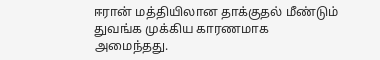ஈரான் மத்தியிலான தாக்குதல் மீண்டும் துவங்க முக்கிய காரணமாக அமைந்தது.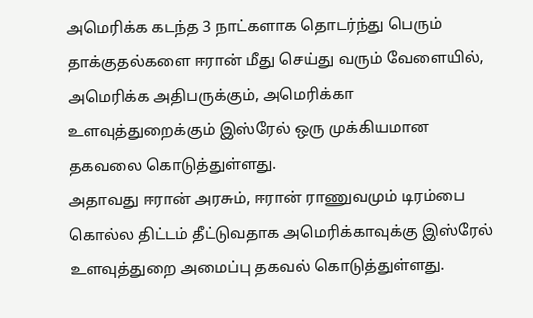அமெரிக்க கடந்த 3 நாட்களாக தொடர்ந்து பெரும் தாக்குதல்களை ஈரான் மீது செய்து வரும் வேளையில், அமெரிக்க அதிபருக்கும், அமெரிக்கா உளவுத்துறைக்கும் இஸ்ரேல் ஒரு முக்கியமான தகவலை கொடுத்துள்ளது.
அதாவது ஈரான் அரசும், ஈரான் ராணுவமும் டிரம்பை கொல்ல திட்டம் தீட்டுவதாக அமெரிக்காவுக்கு இஸ்ரேல் உளவுத்துறை அமைப்பு தகவல் கொடுத்துள்ளது.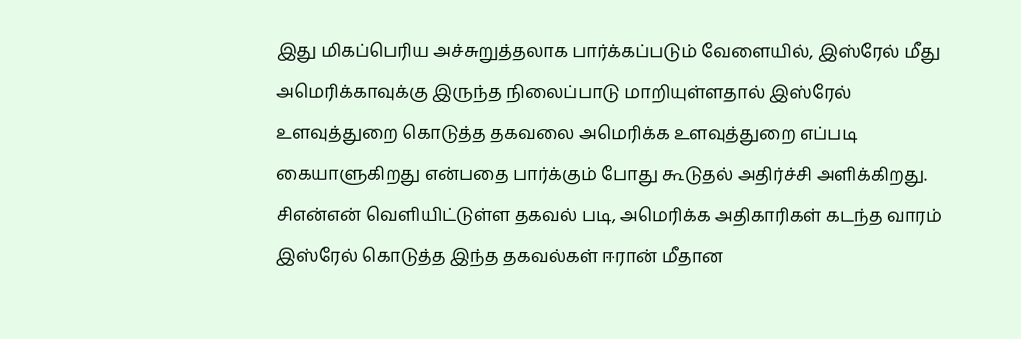இது மிகப்பெரிய அச்சுறுத்தலாக பார்க்கப்படும் வேளையில், இஸ்ரேல் மீது அமெரிக்காவுக்கு இருந்த நிலைப்பாடு மாறியுள்ளதால் இஸ்ரேல் உளவுத்துறை கொடுத்த தகவலை அமெரிக்க உளவுத்துறை எப்படி கையாளுகிறது என்பதை பார்க்கும் போது கூடுதல் அதிர்ச்சி அளிக்கிறது.
சிஎன்என் வெளியிட்டுள்ள தகவல் படி, அமெரிக்க அதிகாரிகள் கடந்த வாரம் இஸ்ரேல் கொடுத்த இந்த தகவல்கள் ஈரான் மீதான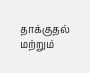தாக்குதல் மற்றும்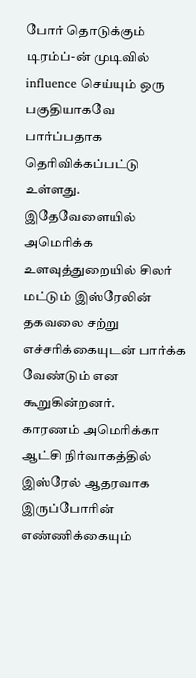போர் தொடுக்கும் டிரம்ப்-ன் முடிவில் influence செய்யும் ஒரு பகுதியாகவே பார்ப்பதாக தெரிவிக்கப்பட்டு உள்ளது. இதேவேளையில் அமெரிக்க உளவுத்துறையில் சிலர் மட்டும் இஸ்ரேலின் தகவலை சற்று எச்சரிக்கையுடன் பார்க்க வேண்டும் என கூறுகின்றனர்.
காரணம் அமெரிக்கா ஆட்சி நிர்வாகத்தில் இஸ்ரேல் ஆதரவாக இருப்போரின் எண்ணிக்கையும்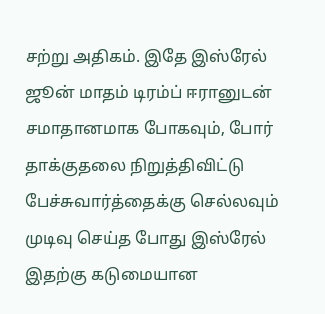சற்று அதிகம். இதே இஸ்ரேல் ஜூன் மாதம் டிரம்ப் ஈரானுடன் சமாதானமாக போகவும், போர் தாக்குதலை நிறுத்திவிட்டு பேச்சுவார்த்தைக்கு செல்லவும் முடிவு செய்த போது இஸ்ரேல் இதற்கு கடுமையான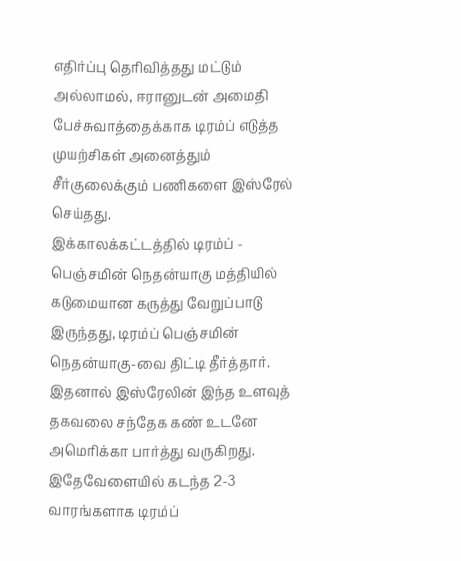எதிர்ப்பு தெரிவித்தது மட்டும் அல்லாமல், ஈரானுடன் அமைதி பேச்சுவாத்தைக்காக டிரம்ப் எடுத்த முயற்சிகள் அனைத்தும் சீர்குலைக்கும் பணிகளை இஸ்ரேல் செய்தது.
இக்காலக்கட்டத்தில் டிரம்ப் - பெஞ்சமின் நெதன்யாகு மத்தியில் கடுமையான கருத்து வேறுப்பாடு இருந்தது, டிரம்ப் பெஞ்சமின் நெதன்யாகு-வை திட்டி தீர்த்தார். இதனால் இஸ்ரேலின் இந்த உளவுத் தகவலை சந்தேக கண் உடனே அமெரிக்கா பார்த்து வருகிறது. இதேவேளையில் கடந்த 2-3 வாரங்களாக டிரம்ப்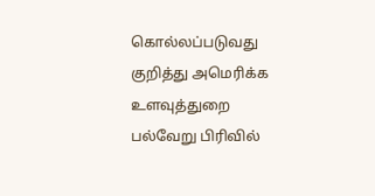கொல்லப்படுவது குறித்து அமெரிக்க உளவுத்துறை பல்வேறு பிரிவில்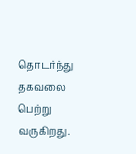தொடர்ந்து தகவலை பெற்று வருகிறது.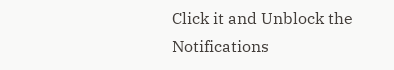Click it and Unblock the Notifications